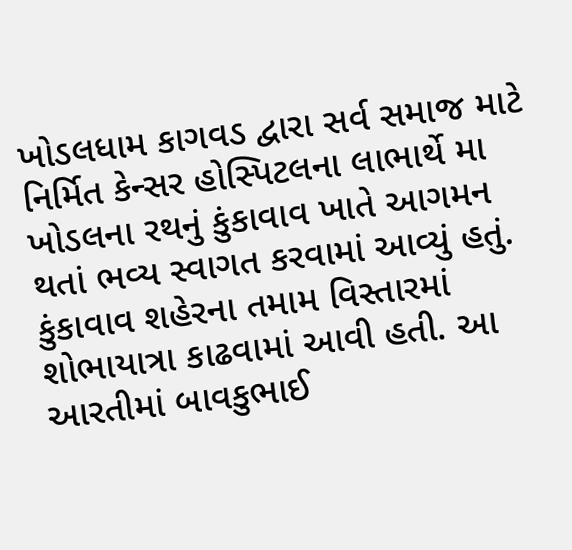ખોડલધામ કાગવડ દ્વારા સર્વ સમાજ માટે નિર્મિત કેન્સર હોસ્પિટલના લાભાર્થે મા ખોડલના રથનું કુંકાવાવ ખાતે આગમન થતાં ભવ્ય સ્વાગત કરવામાં આવ્યું હતું. કુંકાવાવ શહેરના તમામ વિસ્તારમાં શોભાયાત્રા કાઢવામાં આવી હતી. આ આરતીમાં બાવકુભાઈ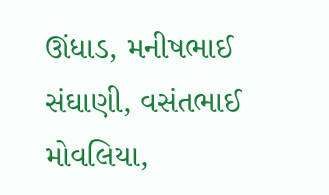ઊંધાડ, મનીષભાઈ સંઘાણી, વસંતભાઈ મોવલિયા,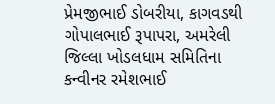પ્રેમજીભાઈ ડોબરીયા, કાગવડથી ગોપાલભાઈ રૂપાપરા, અમરેલી જિલ્લા ખોડલધામ સમિતિના કન્વીનર રમેશભાઈ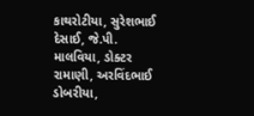કાથરોટીયા, સુરેશભાઈ દેસાઈ, જે.પી. માલવિયા, ડોક્ટર રામાણી, અરવિંદભાઈ ડોબરીયા,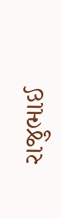રાજુભાઈ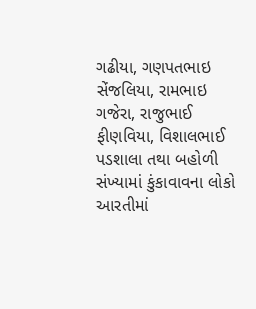ગઢીયા, ગણપતભાઇ સેંજલિયા, રામભાઇ ગજેરા, રાજુભાઈ ફીણવિયા, વિશાલભાઈ પડશાલા તથા બહોળી સંખ્યામાં કુંકાવાવના લોકો આરતીમાં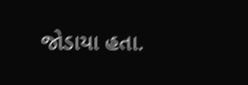જોડાયા હતા.